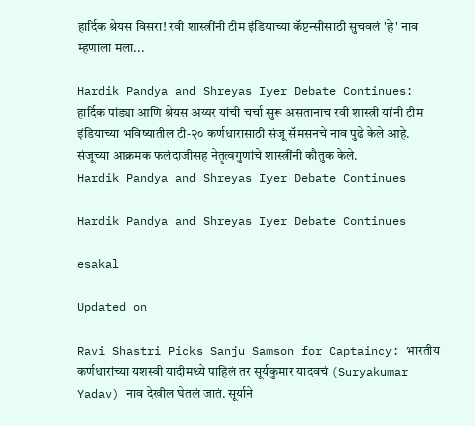हार्दिक श्रेयस विसरा! रवी शास्त्रींनी टीम इंडियाच्या कॅप्टन्सीसाठी सुचवलं 'हे' नाव म्हणाला मला...

Hardik Pandya and Shreyas Iyer Debate Continues: हार्दिक पांड्या आणि श्रेयस अय्यर यांची चर्चा सुरू असतानाच रवी शास्त्री यांनी टीम इंडियाच्या भविष्यातील टी-२० कर्णधारासाठी संजू सॅमसनचे नाव पुढे केले आहे. संजूच्या आक्रमक फलंदाजीसह नेतृत्वगुणांचे शास्त्रींनी कौतुक केले.
Hardik Pandya and Shreyas Iyer Debate Continues

Hardik Pandya and Shreyas Iyer Debate Continues

esakal

Updated on

Ravi Shastri Picks Sanju Samson for Captaincy: भारतीय कर्णधारांच्या यशस्वी यादीमध्ये पाहिलं तर सूर्यकुमार यादवचं (Suryakumar Yadav) नाव देखील घेतलं जातं. सूर्याने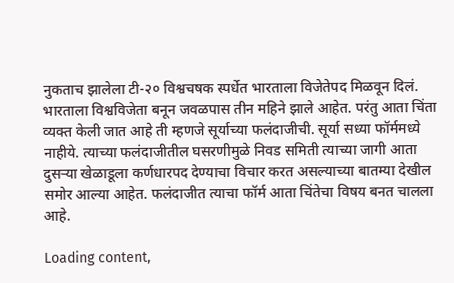नुकताच झालेला टी-२० विश्वचषक स्पर्धेत भारताला विजेतेपद मिळवून दिलं. भारताला विश्वविजेता बनून जवळपास तीन महिने झाले आहेत. परंतु आता चिंता व्यक्त केली जात आहे ती म्हणजे सूर्याच्या फलंदाजीची. सूर्या सध्या फॉर्ममध्ये नाहीये. त्याच्या फलंदाजीतील घसरणीमुळे निवड समिती त्याच्या जागी आता दुसऱ्या खेळाडूला कर्णधारपद देण्याचा विचार करत असल्याच्या बातम्या देखील समोर आल्या आहेत. फलंदाजीत त्याचा फॉर्म आता चिंतेचा विषय बनत चालला आहे.

Loading content,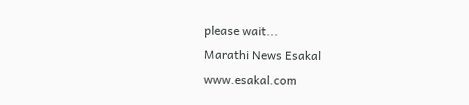please wait...
Marathi News Esakal
www.esakal.com